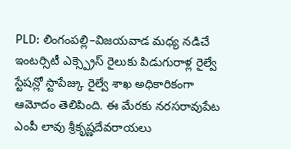PLD: లింగంపల్లి–విజయవాడ మధ్య నడిచే ఇంటర్సిటీ ఎక్స్ప్రెస్ రైలుకు పిడుగురాళ్ల రైల్వే స్టేషన్లో స్టాపేజ్కు రైల్వే శాఖ అధికారికంగా ఆమోదం తెలిపింది. ఈ మేరకు నరసరావుపేట ఎంపీ లావు శ్రీకృష్ణదేవరాయలు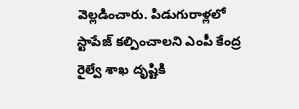వెల్లడించారు. పిడుగురాళ్లలో స్టాపేజ్ కల్పించాలని ఎంపీ కేంద్ర రైల్వే శాఖ దృష్టికి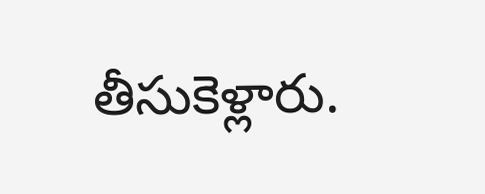తీసుకెళ్లారు.